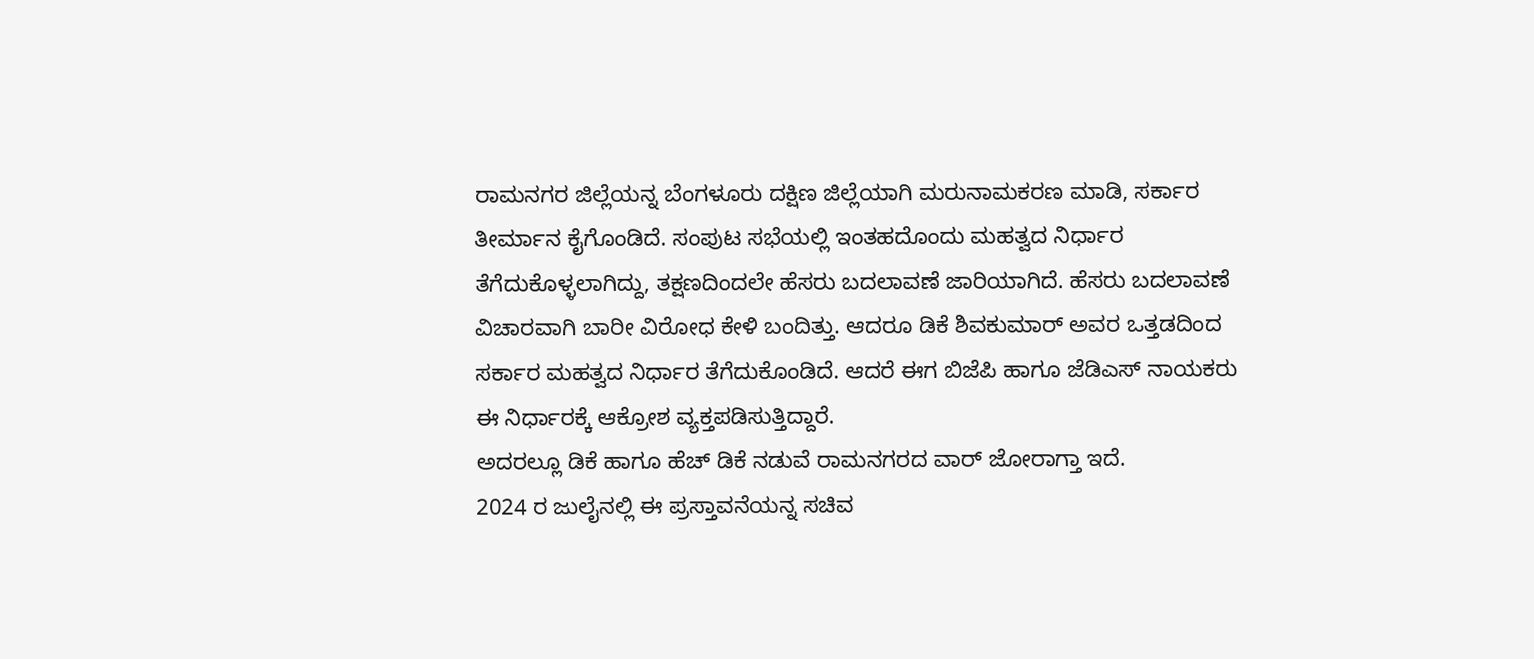ರಾಮನಗರ ಜಿಲ್ಲೆಯನ್ನ ಬೆಂಗಳೂರು ದಕ್ಷಿಣ ಜಿಲ್ಲೆಯಾಗಿ ಮರುನಾಮಕರಣ ಮಾಡಿ, ಸರ್ಕಾರ ತೀರ್ಮಾನ ಕೈಗೊಂಡಿದೆ. ಸಂಪುಟ ಸಭೆಯಲ್ಲಿ ಇಂತಹದೊಂದು ಮಹತ್ವದ ನಿರ್ಧಾರ ತೆಗೆದುಕೊಳ್ಳಲಾಗಿದ್ದು, ತಕ್ಷಣದಿಂದಲೇ ಹೆಸರು ಬದಲಾವಣೆ ಜಾರಿಯಾಗಿದೆ. ಹೆಸರು ಬದಲಾವಣೆ ವಿಚಾರವಾಗಿ ಬಾರೀ ವಿರೋಧ ಕೇಳಿ ಬಂದಿತ್ತು. ಆದರೂ ಡಿಕೆ ಶಿವಕುಮಾರ್ ಅವರ ಒತ್ತಡದಿಂದ ಸರ್ಕಾರ ಮಹತ್ವದ ನಿರ್ಧಾರ ತೆಗೆದುಕೊಂಡಿದೆ. ಆದರೆ ಈಗ ಬಿಜೆಪಿ ಹಾಗೂ ಜೆಡಿಎಸ್ ನಾಯಕರು ಈ ನಿರ್ಧಾರಕ್ಕೆ ಆಕ್ರೋಶ ವ್ಯಕ್ತಪಡಿಸುತ್ತಿದ್ದಾರೆ.
ಅದರಲ್ಲೂ ಡಿಕೆ ಹಾಗೂ ಹೆಚ್ ಡಿಕೆ ನಡುವೆ ರಾಮನಗರದ ವಾರ್ ಜೋರಾಗ್ತಾ ಇದೆ.
2024 ರ ಜುಲೈನಲ್ಲಿ ಈ ಪ್ರಸ್ತಾವನೆಯನ್ನ ಸಚಿವ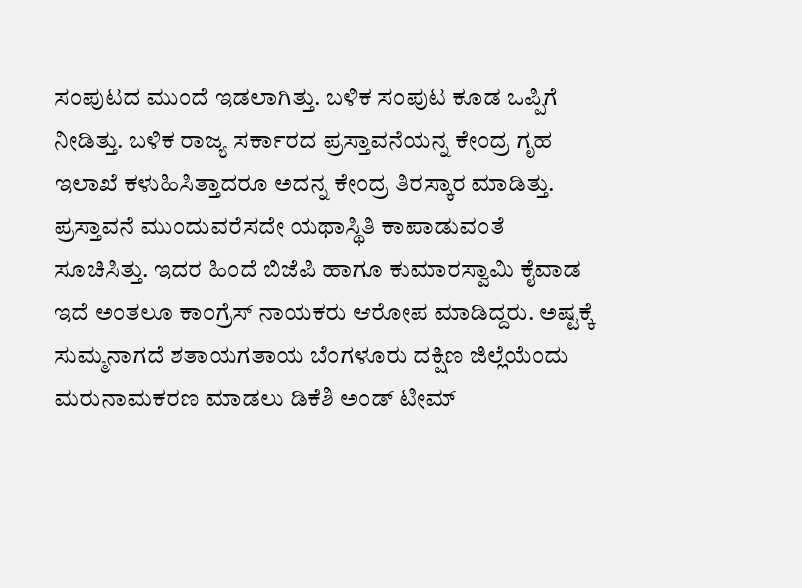ಸಂಪುಟದ ಮುಂದೆ ಇಡಲಾಗಿತ್ತು. ಬಳಿಕ ಸಂಪುಟ ಕೂಡ ಒಪ್ಪಿಗೆ ನೀಡಿತ್ತು. ಬಳಿಕ ರಾಜ್ಯ ಸರ್ಕಾರದ ಪ್ರಸ್ತಾವನೆಯನ್ನ ಕೇಂದ್ರ ಗೃಹ ಇಲಾಖೆ ಕಳುಹಿಸಿತ್ತಾದರೂ ಅದನ್ನ ಕೇಂದ್ರ ತಿರಸ್ಕಾರ ಮಾಡಿತ್ತು. ಪ್ರಸ್ತಾವನೆ ಮುಂದುವರೆಸದೇ ಯಥಾಸ್ಥಿತಿ ಕಾಪಾಡುವಂತೆ ಸೂಚಿಸಿತ್ತು. ಇದರ ಹಿಂದೆ ಬಿಜೆಪಿ ಹಾಗೂ ಕುಮಾರಸ್ವಾಮಿ ಕೈವಾಡ ಇದೆ ಅಂತಲೂ ಕಾಂಗ್ರೆಸ್ ನಾಯಕರು ಆರೋಪ ಮಾಡಿದ್ದರು. ಅಷ್ಟಕ್ಕೆ ಸುಮ್ಮನಾಗದೆ ಶತಾಯಗತಾಯ ಬೆಂಗಳೂರು ದಕ್ಷಿಣ ಜಿಲ್ಲೆಯೆಂದು ಮರುನಾಮಕರಣ ಮಾಡಲು ಡಿಕೆಶಿ ಅಂಡ್ ಟೀಮ್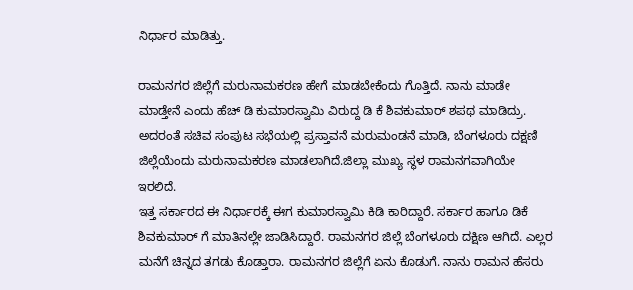ನಿರ್ಧಾರ ಮಾಡಿತ್ತು.

ರಾಮನಗರ ಜಿಲ್ಲೆಗೆ ಮರುನಾಮಕರಣ ಹೇಗೆ ಮಾಡಬೇಕೆಂದು ಗೊತ್ತಿದೆ. ನಾನು ಮಾಡೇ ಮಾಡ್ತೇನೆ ಎಂದು ಹೆಚ್ ಡಿ ಕುಮಾರಸ್ವಾಮಿ ವಿರುದ್ದ ಡಿ ಕೆ ಶಿವಕುಮಾರ್ ಶಪಥ ಮಾಡಿದ್ರು. ಅದರಂತೆ ಸಚಿವ ಸಂಪುಟ ಸಭೆಯಲ್ಲಿ ಪ್ರಸ್ತಾವನೆ ಮರುಮಂಡನೆ ಮಾಡಿ, ಬೆಂಗಳೂರು ದಕ್ಷಣಿ ಜಿಲ್ಲೆಯೆಂದು ಮರುನಾಮಕರಣ ಮಾಡಲಾಗಿದೆ.ಜಿಲ್ಲಾ ಮುಖ್ಯ ಸ್ಥಳ ರಾಮನಗವಾಗಿಯೇ ಇರಲಿದೆ.
ಇತ್ತ ಸರ್ಕಾರದ ಈ ನಿರ್ಧಾರಕ್ಕೆ ಈಗ ಕುಮಾರಸ್ವಾಮಿ ಕಿಡಿ ಕಾರಿದ್ದಾರೆ. ಸರ್ಕಾರ ಹಾಗೂ ಡಿಕೆ ಶಿವಕುಮಾರ್ ಗೆ ಮಾತಿನಲ್ಲೇ ಜಾಡಿಸಿದ್ದಾರೆ. ರಾಮನಗರ ಜಿಲ್ಲೆ ಬೆಂಗಳೂರು ದಕ್ಷಿಣ ಆಗಿದೆ. ಎಲ್ಲರ ಮನೆಗೆ ಚಿನ್ನದ ತಗಡು ಕೊಡ್ತಾರಾ. ರಾಮನಗರ ಜಿಲ್ಲೆಗೆ ಏನು ಕೊಡುಗೆ. ನಾನು ರಾಮನ ಹೆಸರು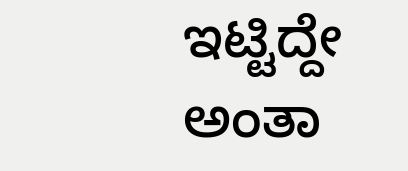ಇಟ್ಟಿದ್ದೇ ಅಂತಾ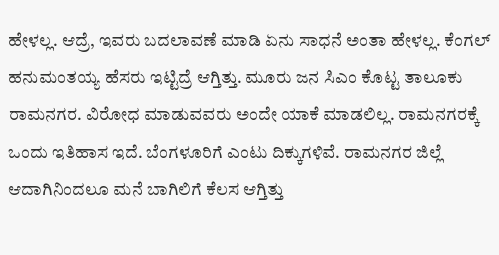ಹೇಳಲ್ಲ. ಆದ್ರೆ, ಇವರು ಬದಲಾವಣೆ ಮಾಡಿ ಏನು ಸಾಧನೆ ಅಂತಾ ಹೇಳಲ್ಲ. ಕೆಂಗಲ್ ಹನುಮಂತಯ್ಯ ಹೆಸರು ಇಟ್ಟಿದ್ರೆ ಆಗ್ತಿತ್ತು. ಮೂರು ಜನ ಸಿಎಂ ಕೊಟ್ಟ ತಾಲೂಕು ರಾಮನಗರ. ವಿರೋಧ ಮಾಡುವವರು ಅಂದೇ ಯಾಕೆ ಮಾಡಲಿಲ್ಲ. ರಾಮನಗರಕ್ಕೆ ಒಂದು ಇತಿಹಾಸ ಇದೆ. ಬೆಂಗಳೂರಿಗೆ ಎಂಟು ದಿಕ್ಕುಗಳಿವೆ. ರಾಮನಗರ ಜಿಲ್ಲೆ ಆದಾಗಿನಿಂದಲೂ ಮನೆ ಬಾಗಿಲಿಗೆ ಕೆಲಸ ಆಗ್ತಿತ್ತು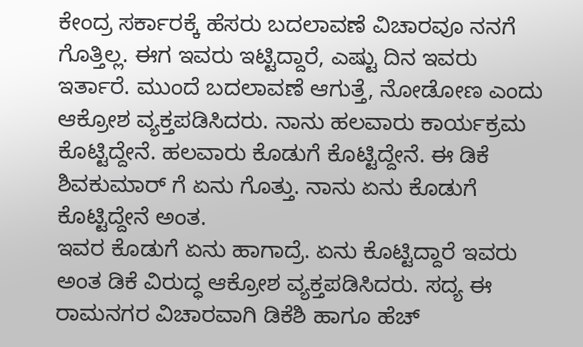ಕೇಂದ್ರ ಸರ್ಕಾರಕ್ಕೆ ಹೆಸರು ಬದಲಾವಣೆ ವಿಚಾರವೂ ನನಗೆ ಗೊತ್ತಿಲ್ಲ. ಈಗ ಇವರು ಇಟ್ಟಿದ್ದಾರೆ, ಎಷ್ಟು ದಿನ ಇವರು ಇರ್ತಾರೆ. ಮುಂದೆ ಬದಲಾವಣೆ ಆಗುತ್ತೆ, ನೋಡೋಣ ಎಂದು ಆಕ್ರೋಶ ವ್ಯಕ್ತಪಡಿಸಿದರು. ನಾನು ಹಲವಾರು ಕಾರ್ಯಕ್ರಮ ಕೊಟ್ಟಿದ್ದೇನೆ. ಹಲವಾರು ಕೊಡುಗೆ ಕೊಟ್ಟಿದ್ದೇನೆ. ಈ ಡಿಕೆ ಶಿವಕುಮಾರ್ ಗೆ ಏನು ಗೊತ್ತು. ನಾನು ಏನು ಕೊಡುಗೆ ಕೊಟ್ಟಿದ್ದೇನೆ ಅಂತ.
ಇವರ ಕೊಡುಗೆ ಏನು ಹಾಗಾದ್ರೆ. ಏನು ಕೊಟ್ಟಿದ್ದಾರೆ ಇವರು ಅಂತ ಡಿಕೆ ವಿರುದ್ಧ ಆಕ್ರೋಶ ವ್ಯಕ್ತಪಡಿಸಿದರು. ಸದ್ಯ ಈ ರಾಮನಗರ ವಿಚಾರವಾಗಿ ಡಿಕೆಶಿ ಹಾಗೂ ಹೆಚ್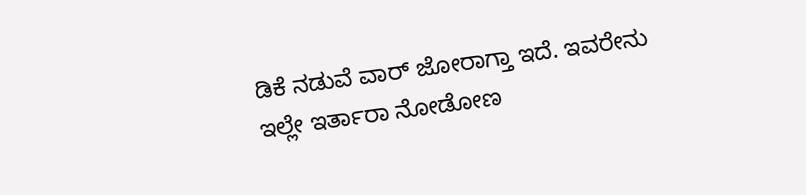ಡಿಕೆ ನಡುವೆ ವಾರ್ ಜೋರಾಗ್ತಾ ಇದೆ. ಇವರೇನು ಇಲ್ಲೇ ಇರ್ತಾರಾ ನೋಡೋಣ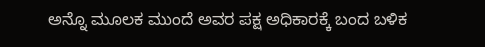ಅನ್ನೊ ಮೂಲಕ ಮುಂದೆ ಅವರ ಪಕ್ಷ ಅಧಿಕಾರಕ್ಕೆ ಬಂದ ಬಳಿಕ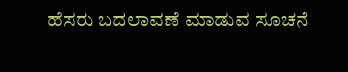ಹೆಸರು ಬದಲಾವಣೆ ಮಾಡುವ ಸೂಚನೆ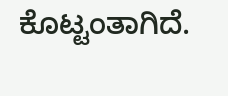ಕೊಟ್ಟಂತಾಗಿದೆ.